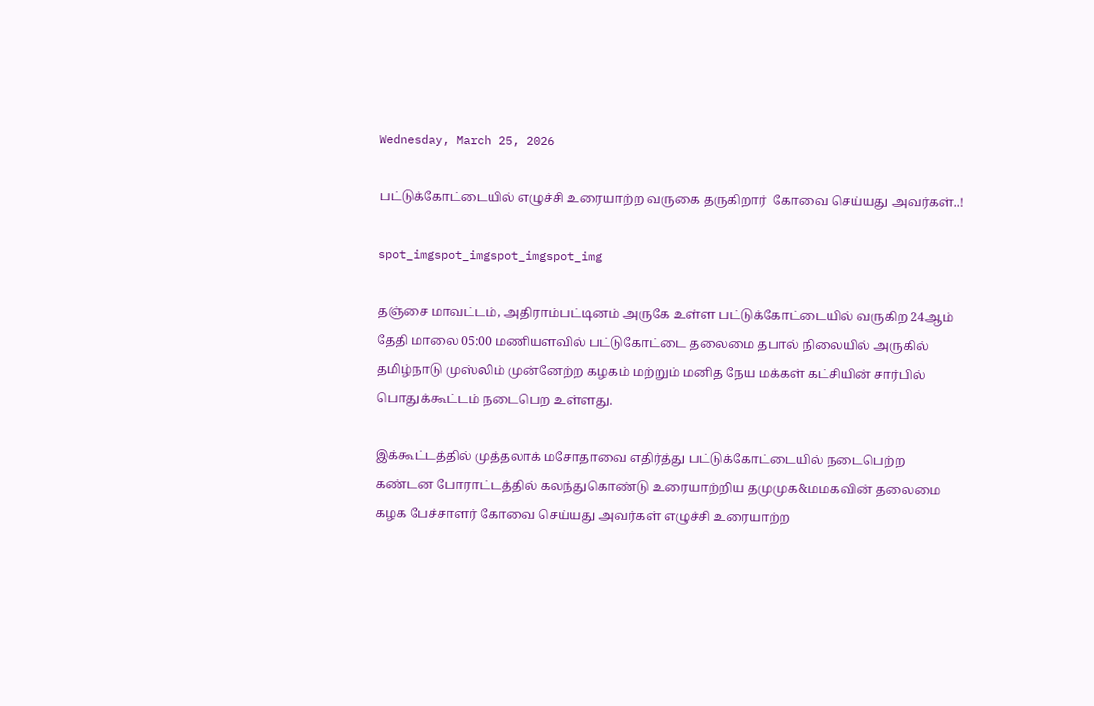Wednesday, March 25, 2026

பட்டுக்கோட்டையில் எழுச்சி உரையாற்ற வருகை தருகிறார்  கோவை செய்யது அவர்கள்..!

spot_imgspot_imgspot_imgspot_img

தஞ்சை மாவட்டம், அதிராம்பட்டினம் அருகே உள்ள பட்டுக்கோட்டையில் வருகிற 24ஆம் தேதி மாலை 05:00 மணியளவில் பட்டுகோட்டை தலைமை தபால் நிலையில் அருகில் தமிழ்நாடு முஸ்லிம் முன்னேற்ற கழகம் மற்றும் மனித நேய மக்கள் கட்சியின் சார்பில் பொதுக்கூட்டம் நடைபெற உள்ளது.

இக்கூட்டத்தில் முத்தலாக் மசோதாவை எதிர்த்து பட்டுக்கோட்டையில் நடைபெற்ற கண்டன போராட்டத்தில் கலந்துகொண்டு உரையாற்றிய தமுமுக&மமகவின் தலைமை கழக பேச்சாளர் கோவை செய்யது அவர்கள் எழுச்சி உரையாற்ற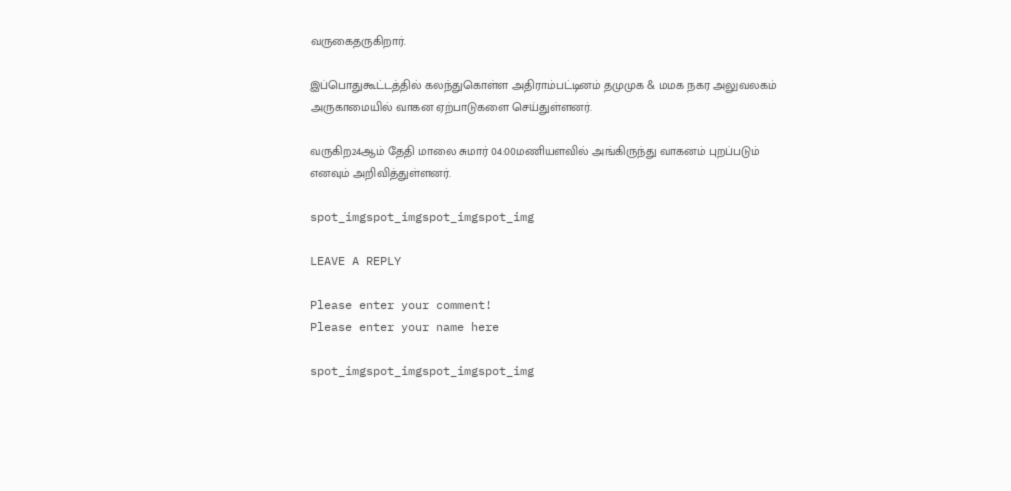வருகைதருகிறார்.

இப்பொதுகூட்டத்தில் கலந்துகொள்ள அதிராம்பட்டினம் தமுமுக & மமக நகர அலுவலகம் அருகாமையில் வாகன ஏற்பாடுகளை செய்துள்ளனர்.

வருகிற24ஆம் தேதி மாலை சுமார் 04:00மணியளவில் அங்கிருந்து வாகனம் புறப்படும் எனவும் அறிவித்துள்ளனர்.

spot_imgspot_imgspot_imgspot_img

LEAVE A REPLY

Please enter your comment!
Please enter your name here

spot_imgspot_imgspot_imgspot_img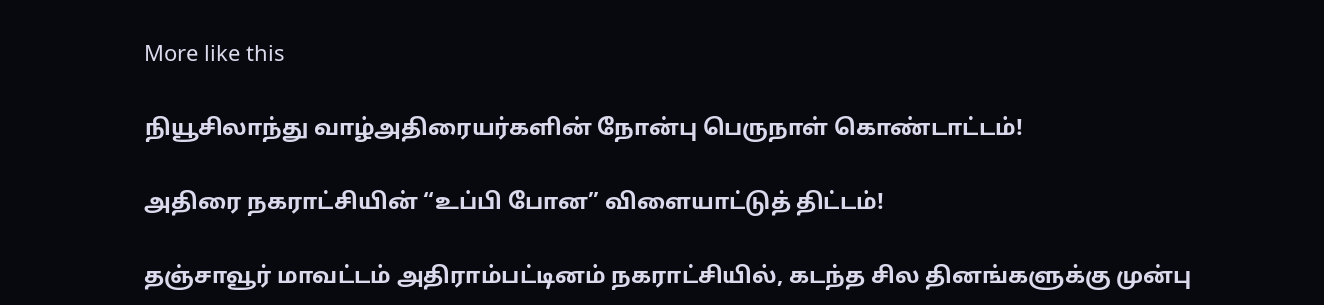More like this

நியூசிலாந்து வாழ்அதிரையர்களின் நோன்பு பெருநாள் கொண்டாட்டம்!

அதிரை நகராட்சியின் “உப்பி போன” விளையாட்டுத் திட்டம்!

தஞ்சாவூர் மாவட்டம் அதிராம்பட்டினம் நகராட்சியில், கடந்த சில தினங்களுக்கு முன்பு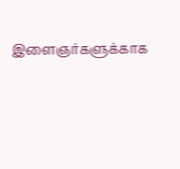இளைஞர்களுக்காக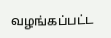வழங்கப்பட்ட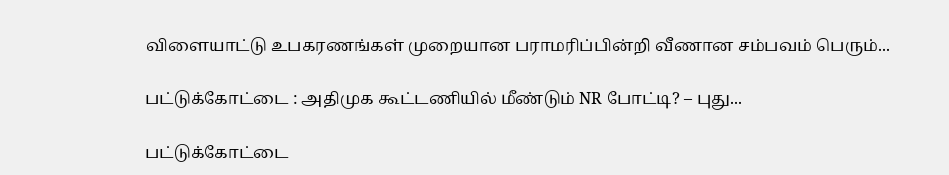விளையாட்டு உபகரணங்கள் முறையான பராமரிப்பின்றி வீணான சம்பவம் பெரும்...

பட்டுக்கோட்டை : அதிமுக கூட்டணியில் மீண்டும் NR போட்டி? – புது...

பட்டுக்கோட்டை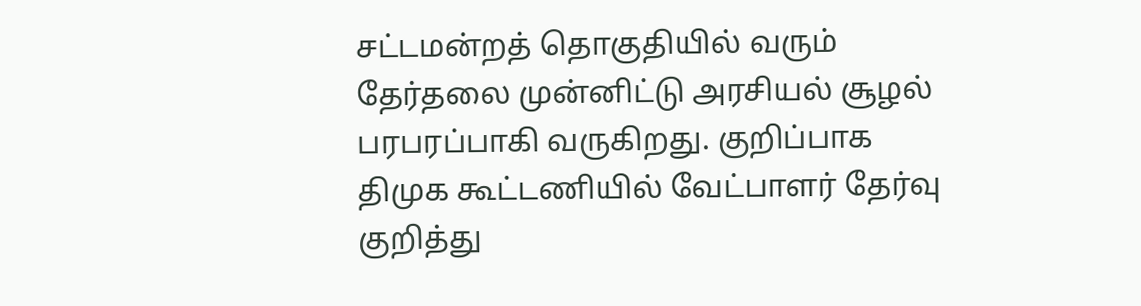சட்டமன்றத் தொகுதியில் வரும் தேர்தலை முன்னிட்டு அரசியல் சூழல் பரபரப்பாகி வருகிறது. குறிப்பாக திமுக கூட்டணியில் வேட்பாளர் தேர்வு குறித்து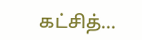கட்சித்...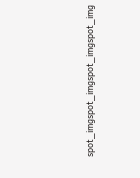spot_imgspot_imgspot_imgspot_img